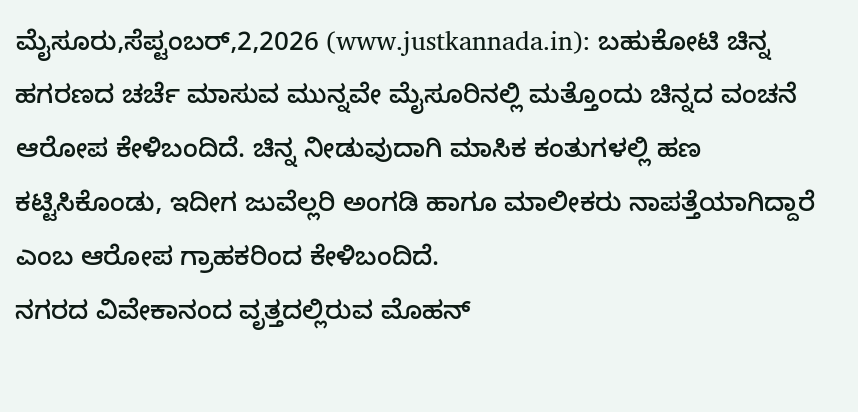ಮೈಸೂರು,ಸೆಪ್ಟಂಬರ್,2,2026 (www.justkannada.in): ಬಹುಕೋಟಿ ಚಿನ್ನ ಹಗರಣದ ಚರ್ಚೆ ಮಾಸುವ ಮುನ್ನವೇ ಮೈಸೂರಿನಲ್ಲಿ ಮತ್ತೊಂದು ಚಿನ್ನದ ವಂಚನೆ ಆರೋಪ ಕೇಳಿಬಂದಿದೆ. ಚಿನ್ನ ನೀಡುವುದಾಗಿ ಮಾಸಿಕ ಕಂತುಗಳಲ್ಲಿ ಹಣ ಕಟ್ಟಿಸಿಕೊಂಡು, ಇದೀಗ ಜುವೆಲ್ಲರಿ ಅಂಗಡಿ ಹಾಗೂ ಮಾಲೀಕರು ನಾಪತ್ತೆಯಾಗಿದ್ದಾರೆ ಎಂಬ ಆರೋಪ ಗ್ರಾಹಕರಿಂದ ಕೇಳಿಬಂದಿದೆ.
ನಗರದ ವಿವೇಕಾನಂದ ವೃತ್ತದಲ್ಲಿರುವ ಮೊಹನ್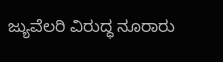ಜ್ಯುವೆಲರಿ ವಿರುದ್ಧ ನೂರಾರು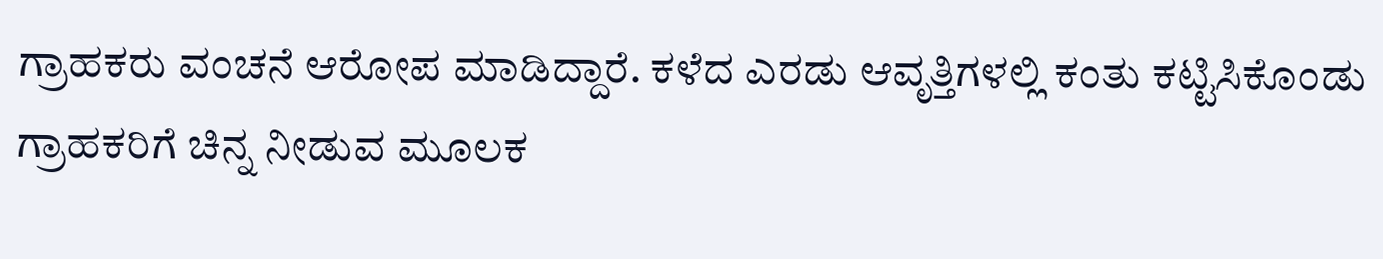ಗ್ರಾಹಕರು ವಂಚನೆ ಆರೋಪ ಮಾಡಿದ್ದಾರೆ. ಕಳೆದ ಎರಡು ಆವೃತ್ತಿಗಳಲ್ಲಿ ಕಂತು ಕಟ್ಟಿಸಿಕೊಂಡು ಗ್ರಾಹಕರಿಗೆ ಚಿನ್ನ ನೀಡುವ ಮೂಲಕ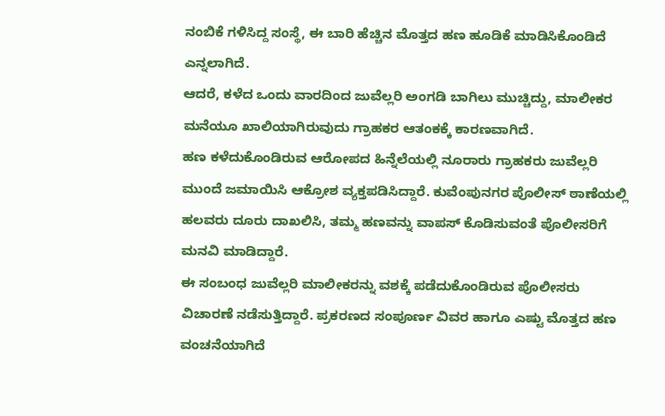ನಂಬಿಕೆ ಗಳಿಸಿದ್ದ ಸಂಸ್ಥೆ, ಈ ಬಾರಿ ಹೆಚ್ಚಿನ ಮೊತ್ತದ ಹಣ ಹೂಡಿಕೆ ಮಾಡಿಸಿಕೊಂಡಿದೆ ಎನ್ನಲಾಗಿದೆ.
ಆದರೆ, ಕಳೆದ ಒಂದು ವಾರದಿಂದ ಜುವೆಲ್ಲರಿ ಅಂಗಡಿ ಬಾಗಿಲು ಮುಚ್ಚಿದ್ದು, ಮಾಲೀಕರ ಮನೆಯೂ ಖಾಲಿಯಾಗಿರುವುದು ಗ್ರಾಹಕರ ಆತಂಕಕ್ಕೆ ಕಾರಣವಾಗಿದೆ.
ಹಣ ಕಳೆದುಕೊಂಡಿರುವ ಆರೋಪದ ಹಿನ್ನೆಲೆಯಲ್ಲಿ ನೂರಾರು ಗ್ರಾಹಕರು ಜುವೆಲ್ಲರಿ ಮುಂದೆ ಜಮಾಯಿಸಿ ಆಕ್ರೋಶ ವ್ಯಕ್ತಪಡಿಸಿದ್ದಾರೆ. ಕುವೆಂಪುನಗರ ಪೊಲೀಸ್ ಠಾಣೆಯಲ್ಲಿ ಹಲವರು ದೂರು ದಾಖಲಿಸಿ, ತಮ್ಮ ಹಣವನ್ನು ವಾಪಸ್ ಕೊಡಿಸುವಂತೆ ಪೊಲೀಸರಿಗೆ ಮನವಿ ಮಾಡಿದ್ದಾರೆ.
ಈ ಸಂಬಂಧ ಜುವೆಲ್ಲರಿ ಮಾಲೀಕರನ್ನು ವಶಕ್ಕೆ ಪಡೆದುಕೊಂಡಿರುವ ಪೊಲೀಸರು ವಿಚಾರಣೆ ನಡೆಸುತ್ತಿದ್ದಾರೆ. ಪ್ರಕರಣದ ಸಂಪೂರ್ಣ ವಿವರ ಹಾಗೂ ಎಷ್ಟು ಮೊತ್ತದ ಹಣ ವಂಚನೆಯಾಗಿದೆ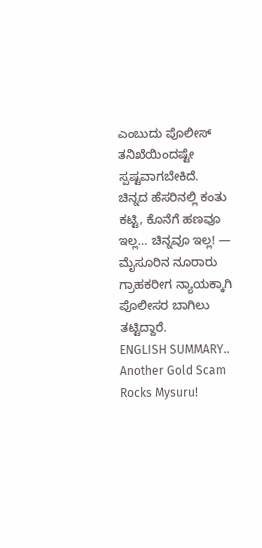ಎಂಬುದು ಪೊಲೀಸ್ ತನಿಖೆಯಿಂದಷ್ಟೇ ಸ್ಪಷ್ಟವಾಗಬೇಕಿದೆ.
ಚಿನ್ನದ ಹೆಸರಿನಲ್ಲಿ ಕಂತು ಕಟ್ಟಿ, ಕೊನೆಗೆ ಹಣವೂ ಇಲ್ಲ… ಚಿನ್ನವೂ ಇಲ್ಲ! — ಮೈಸೂರಿನ ನೂರಾರು ಗ್ರಾಹಕರೀಗ ನ್ಯಾಯಕ್ಕಾಗಿ ಪೊಲೀಸರ ಬಾಗಿಲು ತಟ್ಟಿದ್ದಾರೆ.
ENGLISH SUMMARY..
Another Gold Scam Rocks Mysuru!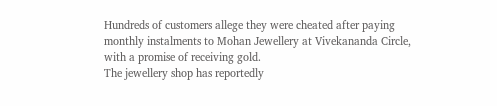Hundreds of customers allege they were cheated after paying monthly instalments to Mohan Jewellery at Vivekananda Circle, with a promise of receiving gold.
The jewellery shop has reportedly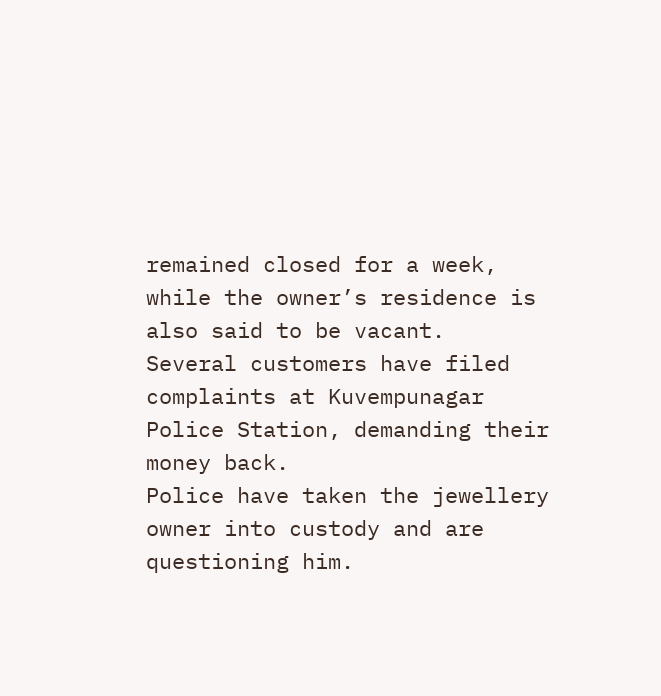remained closed for a week, while the owner’s residence is also said to be vacant.
Several customers have filed complaints at Kuvempunagar Police Station, demanding their money back.
Police have taken the jewellery owner into custody and are questioning him.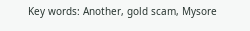Key words: Another, gold scam, Mysore